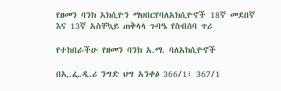የዘመን ባንክ አክሲዮን ማህበርየባለአክሲዮኖች 18ኛ መደበኛ እና 13ኛ አስቸኳይ ጠቅላላ ጉባዔ የስብሰባ ጥሪ

የተከበራችሁ የዘመን ባንክ አ.ማ. ባለአክሲዮኖች

በኢ.ፌ.ዲ.ሪ ንግድ ህግ አንቀፅ 366/1፣ 367/1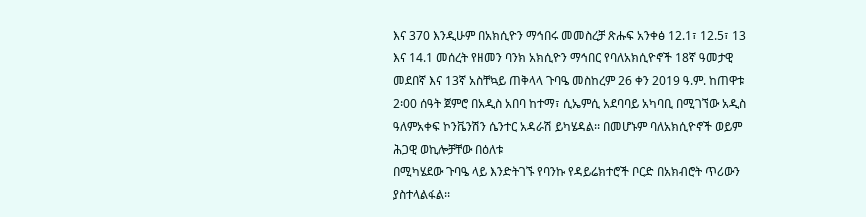እና 370 እንዲሁም በአክሲዮን ማኅበሩ መመስረቻ ጽሑፍ አንቀፅ 12.1፣ 12.5፣ 13 እና 14.1 መሰረት የዘመን ባንክ አክሲዮን ማኅበር የባለአክሲዮኖች 18ኛ ዓመታዊ መደበኛ እና 13ኛ አስቸኳይ ጠቅላላ ጉባዔ መስከረም 26 ቀን 2019 ዓ.ም. ከጠዋቱ 2፡00 ሰዓት ጀምሮ በአዲስ አበባ ከተማ፣ ሲኤምሲ አደባባይ አካባቢ በሚገኘው አዲስ ዓለምአቀፍ ኮንቬንሽን ሴንተር አዳራሽ ይካሄዳል፡፡ በመሆኑም ባለአክሲዮኖች ወይም ሕጋዊ ወኪሎቻቸው በዕለቱ
በሚካሄደው ጉባዔ ላይ እንድትገኙ የባንኩ የዳይሬክተሮች ቦርድ በአክብሮት ጥሪውን ያስተላልፋል፡፡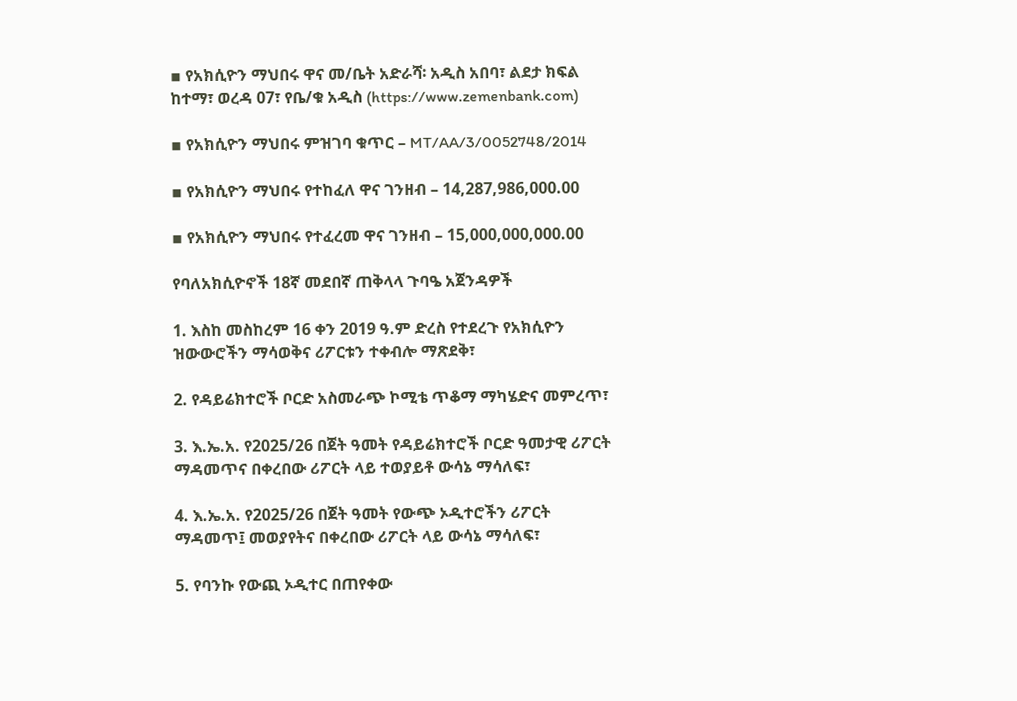▪ የአክሲዮን ማህበሩ ዋና መ/ቤት አድራሻ፡ አዲስ አበባ፣ ልደታ ክፍል ከተማ፣ ወረዳ 07፣ የቤ/ቁ አዲስ (https://www.zemenbank.com)

▪ የአክሲዮን ማህበሩ ምዝገባ ቁጥር – MT/AA/3/0052748/2014

▪ የአክሲዮን ማህበሩ የተከፈለ ዋና ገንዘብ – 14,287,986,000.00

▪ የአክሲዮን ማህበሩ የተፈረመ ዋና ገንዘብ – 15,000,000,000.00

የባለአክሲዮኖች 18ኛ መደበኛ ጠቅላላ ጉባዔ አጀንዳዎች

1. እስከ መስከረም 16 ቀን 2019 ዓ.ም ድረስ የተደረጉ የአክሲዮን ዝውውሮችን ማሳወቅና ሪፖርቱን ተቀብሎ ማጽደቅ፣

2. የዳይሬክተሮች ቦርድ አስመራጭ ኮሚቴ ጥቆማ ማካሄድና መምረጥ፣

3. እ.ኤ.አ. የ2025/26 በጀት ዓመት የዳይሬክተሮች ቦርድ ዓመታዊ ሪፖርት ማዳመጥና በቀረበው ሪፖርት ላይ ተወያይቶ ውሳኔ ማሳለፍ፣

4. እ.ኤ.አ. የ2025/26 በጀት ዓመት የውጭ ኦዲተሮችን ሪፖርት ማዳመጥ፤ መወያየትና በቀረበው ሪፖርት ላይ ውሳኔ ማሳለፍ፣

5. የባንኩ የውጪ ኦዲተር በጠየቀው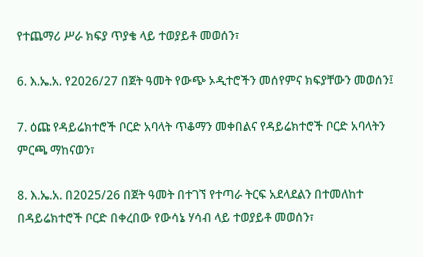የተጨማሪ ሥራ ክፍያ ጥያቄ ላይ ተወያይቶ መወሰን፣

6. እ.ኤ.አ. የ2026/27 በጀት ዓመት የውጭ ኦዲተሮችን መሰየምና ክፍያቸውን መወሰን፤

7. ዕጩ የዳይሬክተሮች ቦርድ አባላት ጥቆማን መቀበልና የዳይሬክተሮች ቦርድ አባላትን ምርጫ ማከናወን፣

8. እ.ኤ.አ. በ2025/26 በጀት ዓመት በተገኘ የተጣራ ትርፍ አደላደልን በተመለከተ በዳይሬክተሮች ቦርድ በቀረበው የውሳኔ ሃሳብ ላይ ተወያይቶ መወሰን፣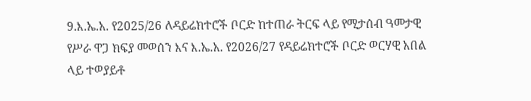9.እ.ኤ.አ. የ2025/26 ለዳይሬክተሮች ቦርድ ከተጠራ ትርፍ ላይ የሚታሰብ ዓመታዊ የሥራ ዋጋ ክፍያ መወሰን እና እ.ኤ.አ. የ2026/27 የዳይሬክተሮች ቦርድ ወርሃዊ አበል
ላይ ተወያይቶ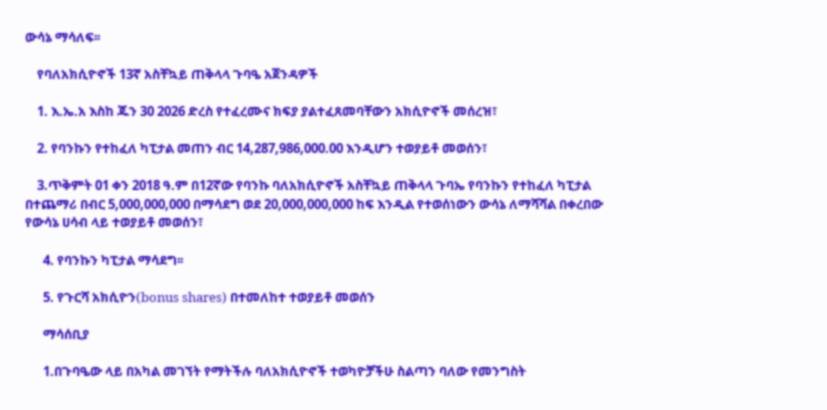ውሳኔ ማሳለፍ፡፡

    የባለአክሲዮኖች 13ኛ አስቸኳይ ጠቅላላ ጉባዔ አጀንዳዎች

    1. እ.ኤ.አ እስከ ጁን 30 2026 ድረስ የተፈረሙና ክፍያ ያልተፈጸመባቸውን አክሲዮኖች መሰረዝ፣

    2. የባንኩን የተከፈለ ካፒታል መጠን ብር 14,287,986,000.00 እንዲሆን ተወያይቶ መወሰን፣

    3.ጥቅምት 01 ቀን 2018 ዓ.ም በ12ኛው የባንኩ ባለአክሲዮኖች አስቸኳይ ጠቅላላ ጉባኤ የባንኩን የተከፈለ ካፒታል በተጨማሪ በብር 5,000,000,000 በማሳደግ ወደ 20,000,000,000 ከፍ እንዲል የተወሰነውን ውሳኔ ለማሻሻል በቀረበው የውሳኔ ሀሳብ ላይ ተወያይቶ መወሰን፣

      4. የባንኩን ካፒታል ማሳደግ፡፡

      5. የጉርሻ አክሲዮን(bonus shares) በተመለከተ ተወያይቶ መወሰን

      ማሳሰቢያ

      1.በጉባዔው ላይ በአካል መገኘት የማትችሉ ባለአክሲዮኖች ተወካዮቻችሁ ስልጣን ባለው የመንግስት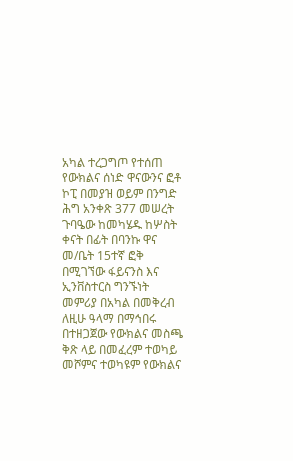አካል ተረጋግጦ የተሰጠ የውክልና ሰነድ ዋናውንና ፎቶ ኮፒ በመያዝ ወይም በንግድ ሕግ አንቀጽ 377 መሠረት ጉባዔው ከመካሄዱ ከሦስት ቀናት በፊት በባንኩ ዋና መ/ቤት 15ተኛ ፎቅ በሚገኘው ፋይናንስ እና ኢንቨስተርስ ግንኙነት መምሪያ በአካል በመቅረብ ለዚሁ ዓላማ በማኅበሩ በተዘጋጀው የውክልና መስጫ ቅጽ ላይ በመፈረም ተወካይ መሾምና ተወካዩም የውክልና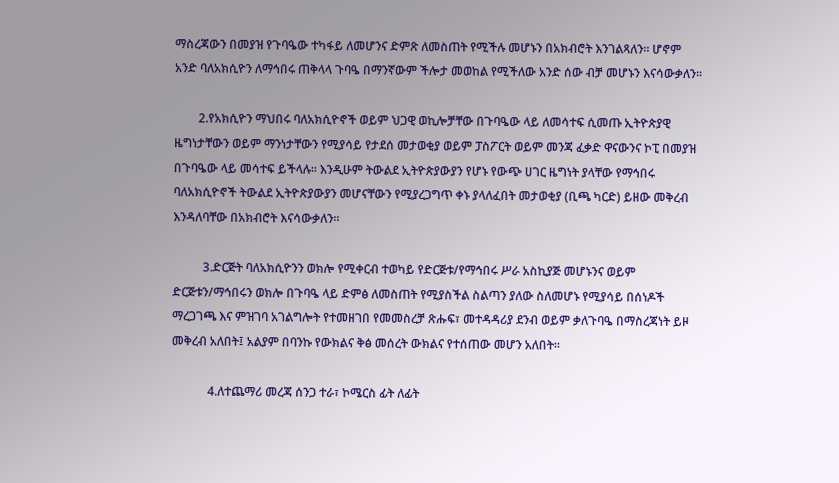ማስረጃውን በመያዝ የጉባዔው ተካፋይ ለመሆንና ድምጽ ለመስጠት የሚችሉ መሆኑን በአክብሮት እንገልጻለን፡፡ ሆኖም አንድ ባለአክሲዮን ለማኅበሩ ጠቅላላ ጉባዔ በማንኛውም ችሎታ መወከል የሚችለው አንድ ሰው ብቻ መሆኑን እናሳውቃለን፡፡

        2.የአክሲዮን ማህበሩ ባለአክሲዮኖች ወይም ህጋዊ ወኪሎቻቸው በጉባዔው ላይ ለመሳተፍ ሲመጡ ኢትዮጵያዊ ዜግነታቸውን ወይም ማንነታቸውን የሚያሳይ የታደሰ መታወቂያ ወይም ፓስፖርት ወይም መንጃ ፈቃድ ዋናውንና ኮፒ በመያዝ በጉባዔው ላይ መሳተፍ ይችላሉ፡፡ እንዲሁም ትውልደ ኢትዮጵያውያን የሆኑ የውጭ ሀገር ዜግነት ያላቸው የማኅበሩ ባለአክሲዮኖች ትውልደ ኢትዮጵያውያን መሆናቸውን የሚያረጋግጥ ቀኑ ያላለፈበት መታወቂያ (ቢጫ ካርድ) ይዘው መቅረብ እንዳለባቸው በአክብሮት እናሳውቃለን፡፡

          3.ድርጅት ባለአክሲዮንን ወክሎ የሚቀርብ ተወካይ የድርጅቱ/የማኅበሩ ሥራ አስኪያጅ መሆኑንና ወይም ድርጅቱን/ማኅበሩን ወክሎ በጉባዔ ላይ ድምፅ ለመስጠት የሚያስችል ስልጣን ያለው ስለመሆኑ የሚያሳይ በሰነዶች ማረጋገጫ እና ምዝገባ አገልግሎት የተመዘገበ የመመስረቻ ጽሑፍ፣ መተዳዳሪያ ደንብ ወይም ቃለጉባዔ በማስረጃነት ይዞ መቅረብ አለበት፤ አልያም በባንኩ የውክልና ቅፅ መሰረት ውክልና የተሰጠው መሆን አለበት፡፡

            4.ለተጨማሪ መረጃ ሰንጋ ተራ፣ ኮሜርስ ፊት ለፊት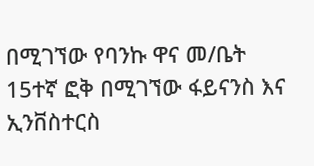በሚገኘው የባንኩ ዋና መ/ቤት 15ተኛ ፎቅ በሚገኘው ፋይናንስ እና ኢንቨስተርስ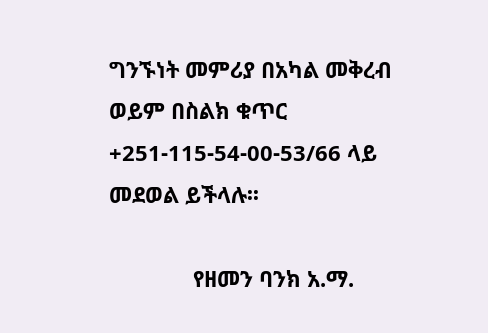ግንኙነት መምሪያ በአካል መቅረብ ወይም በስልክ ቁጥር +251-115-54-00-53/66 ላይ መደወል ይችላሉ፡፡

              የዘመን ባንክ አ.ማ.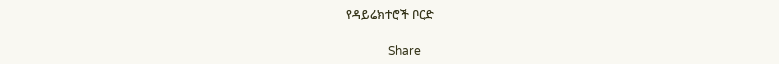የዳይሬክተሮች ቦርድ

              Share